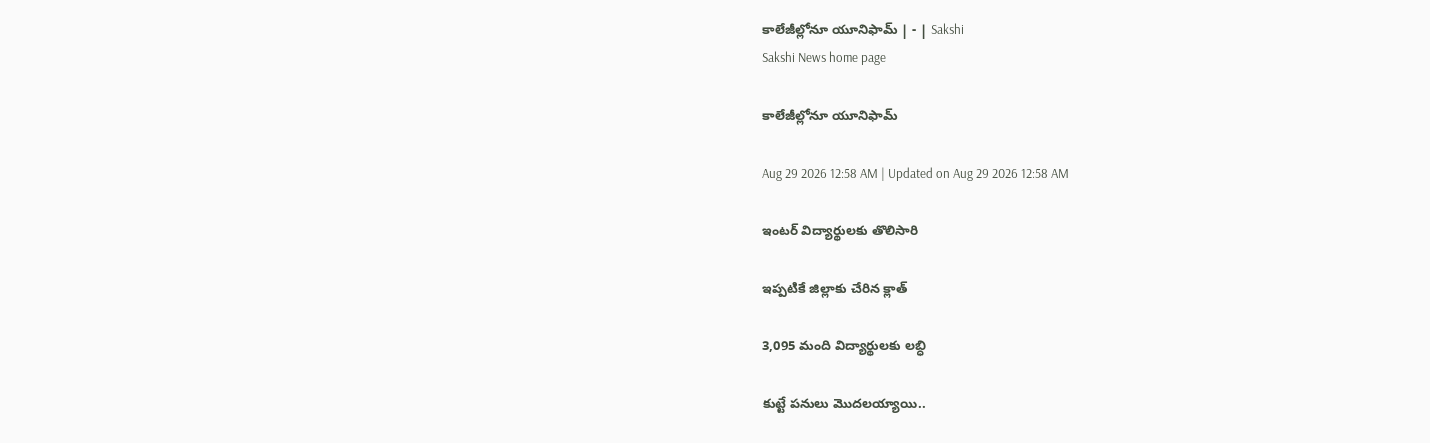కాలేజీల్లోనూ యూనిఫామ్‌ | - | Sakshi
Sakshi News home page

కాలేజీల్లోనూ యూనిఫామ్‌

Aug 29 2026 12:58 AM | Updated on Aug 29 2026 12:58 AM

ఇంటర్‌ విద్యార్థులకు తొలిసారి

ఇప్పటికే జిల్లాకు చేరిన క్లాత్‌

3,095 మంది విద్యార్థులకు లబ్ధి

కుట్టే పనులు మొదలయ్యాయి..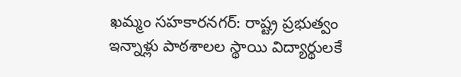ఖమ్మం సహకారనగర్‌: రాష్ట్ర ప్రభుత్వం ఇన్నాళ్లు పాఠశాలల స్థాయి విద్యార్థులకే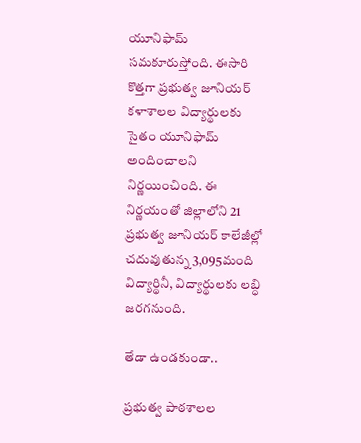యూనిఫామ్‌ సమకూరుస్తోంది. ఈసారి కొత్తగా ప్రభుత్వ జూనియర్‌ కళాశాలల విద్యార్థులకు సైతం యూనిఫామ్‌ అందించాలని నిర్ణయించింది. ఈ నిర్ణయంతో జిల్లాలోని 21 ప్రభుత్వ జూనియర్‌ కాలేజీల్లో చదువుతున్న 3,095మంది విద్యార్థినీ, విద్యార్థులకు లబ్ధి జరగనుంది.

తేడా ఉండకుండా..

ప్రభుత్వ పాఠశాలల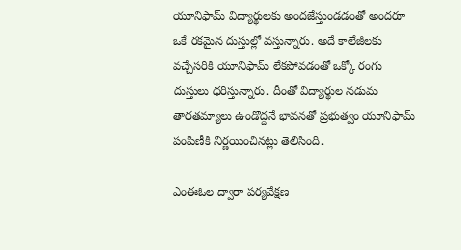యూనిఫామ్‌ విద్యార్థులకు అందజేస్తుండడంతో అందరూ ఒకే రకమైన దుస్తుల్లో వస్తున్నారు. అదే కాలేజీలకు వచ్చేసరికి యూనిఫామ్‌ లేకపోవడంతో ఒక్కో రంగు దుస్తులు ధరిస్తున్నారు. దీంతో విద్యార్థుల నడుమ తారతమ్యాలు ఉండొద్దనే భావనతో ప్రభుత్వం యూనిఫామ్‌ పంపిణీకి నిర్ణయించినట్లు తెలిసింది.

ఎంఈఓల ద్వారా పర్యవేక్షణ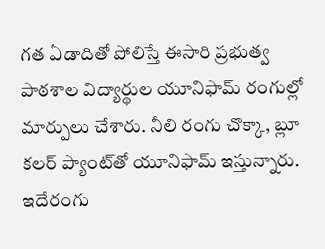గత ఏడాదితో పోలిస్తే ఈసారి ప్రభుత్వ పాఠశాల విద్యార్థుల యూనిఫామ్‌ రంగుల్లో మార్పులు చేశారు. నీలి రంగు చొక్కా, బ్లూ కలర్‌ ప్యాంట్‌తో యూనిఫామ్‌ ఇస్తున్నారు. ఇదేరంగు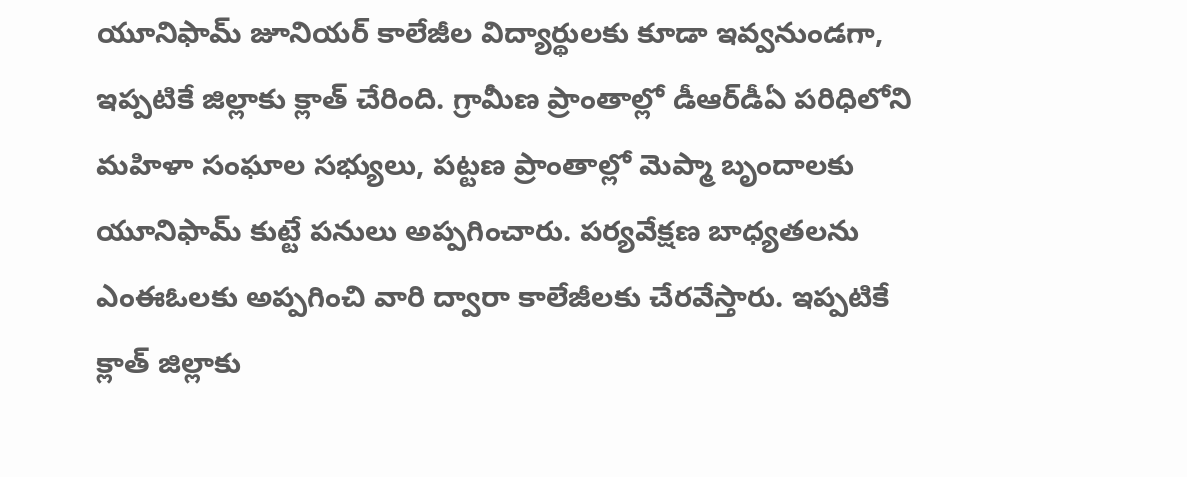యూనిఫామ్‌ జూనియర్‌ కాలేజీల విద్యార్థులకు కూడా ఇవ్వనుండగా, ఇప్పటికే జిల్లాకు క్లాత్‌ చేరింది. గ్రామీణ ప్రాంతాల్లో డీఆర్‌డీఏ పరిధిలోని మహిళా సంఘాల సభ్యులు, పట్టణ ప్రాంతాల్లో మెప్మా బృందాలకు యూనిఫామ్‌ కుట్టే పనులు అప్పగించారు. పర్యవేక్షణ బాధ్యతలను ఎంఈఓలకు అప్పగించి వారి ద్వారా కాలేజీలకు చేరవేస్తారు. ఇప్పటికే క్లాత్‌ జిల్లాకు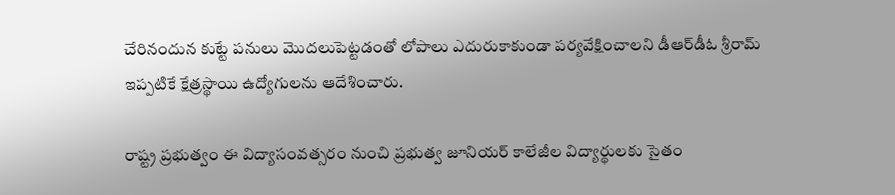చేరినందున కుట్టే పనులు మొదలుపెట్టడంతో లోపాలు ఎదురుకాకుండా పర్యవేక్షించాలని డీఆర్‌డీఓ శ్రీరామ్‌ ఇప్పటికే క్షేత్రస్థాయి ఉద్యోగులను ఆదేశించారు.

రాష్ట్ర ప్రభుత్వం ఈ విద్యాసంవత్సరం నుంచి ప్రభుత్వ జూనియర్‌ కాలేజీల విద్యార్థులకు సైతం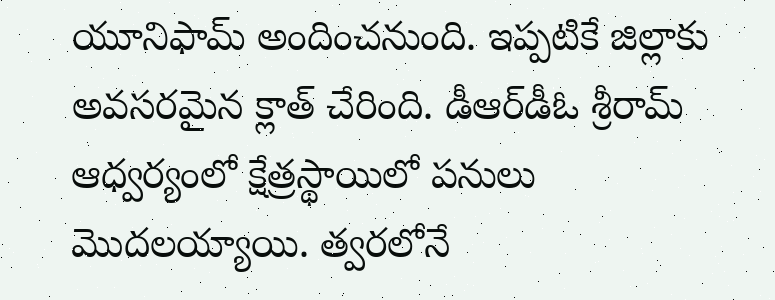యూనిఫామ్‌ అందించనుంది. ఇప్పటికే జిల్లాకు అవసరమైన క్లాత్‌ చేరింది. డీఆర్‌డీఓ శ్రీరామ్‌ ఆధ్వర్యంలో క్షేత్రస్థాయిలో పనులు మొదలయ్యాయి. త్వరలోనే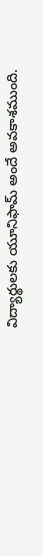విద్యార్థులకు యూనిఫామ్‌ అందే అవకాశముంది.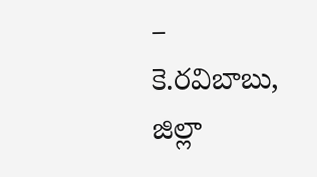– కె.రవిబాబు, జిల్లా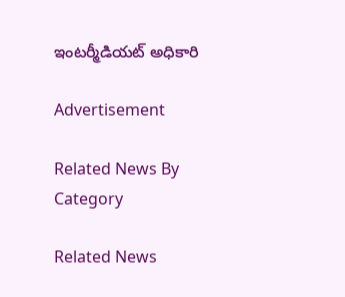ఇంటర్మీడియట్‌ అధికారి

Advertisement

Related News By Category

Related News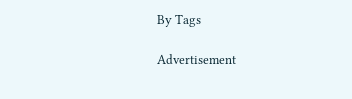By Tags

Advertisement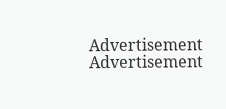Advertisement
Advertisement